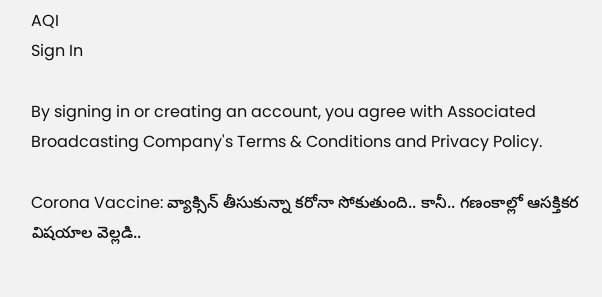AQI
Sign In

By signing in or creating an account, you agree with Associated Broadcasting Company's Terms & Conditions and Privacy Policy.

Corona Vaccine: వ్యాక్సిన్ తీసుకున్నా క‌రోనా సోకుతుంది.. కానీ.. గ‌ణంకాల్లో ఆస‌క్తిక‌ర విష‌యాల వెల్ల‌డి..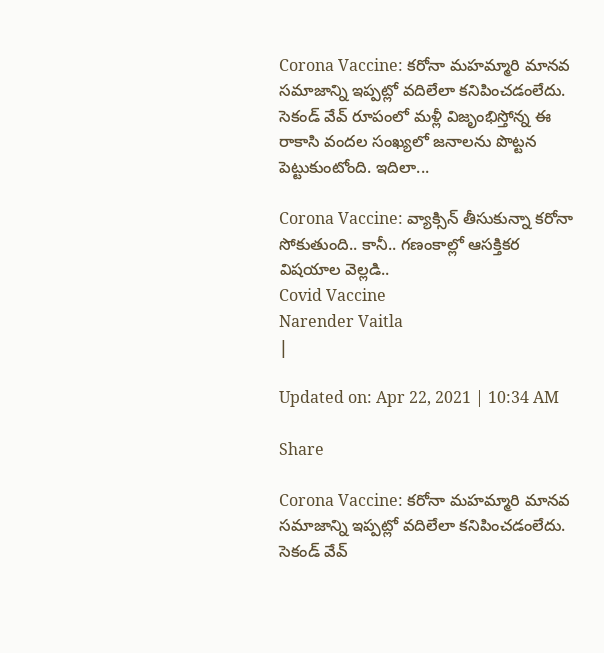Corona Vaccine: క‌రోనా మ‌హ‌మ్మారి మాన‌వ స‌మాజాన్ని ఇప్ప‌ట్లో వ‌దిలేలా క‌నిపించ‌డంలేదు. సెకండ్ వేవ్ రూపంలో మ‌ళ్లీ విజృంభిస్తోన్న ఈ రాకాసి వంద‌ల సంఖ్య‌లో జ‌నాల‌ను పొట్ట‌న పెట్టుకుంటోంది. ఇదిలా...

Corona Vaccine: వ్యాక్సిన్ తీసుకున్నా క‌రోనా సోకుతుంది.. కానీ.. గ‌ణంకాల్లో ఆస‌క్తిక‌ర విష‌యాల వెల్ల‌డి..
Covid Vaccine
Narender Vaitla
|

Updated on: Apr 22, 2021 | 10:34 AM

Share

Corona Vaccine: క‌రోనా మ‌హ‌మ్మారి మాన‌వ స‌మాజాన్ని ఇప్ప‌ట్లో వ‌దిలేలా క‌నిపించ‌డంలేదు. సెకండ్ వేవ్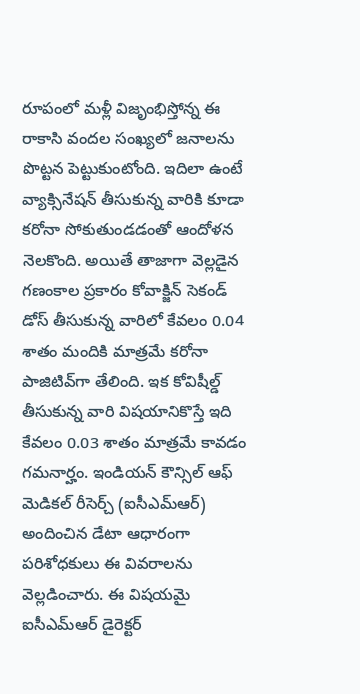రూపంలో మ‌ళ్లీ విజృంభిస్తోన్న ఈ రాకాసి వంద‌ల సంఖ్య‌లో జ‌నాల‌ను పొట్ట‌న పెట్టుకుంటోంది. ఇదిలా ఉంటే వ్యాక్సినేష‌న్ తీసుకున్న వారికి కూడా క‌రోనా సోకుతుండ‌డంతో ఆందోళ‌న నెల‌కొంది. అయితే తాజాగా వెల్ల‌డైన గ‌ణంకాల ప్ర‌కారం కోవాక్జిన్ సెకండ్ డోస్ తీసుకున్న వారిలో కేవ‌లం 0.04 శాతం మందికి మాత్ర‌మే క‌రోనా పాజిటివ్‌గా తేలింది. ఇక కోవిషీల్డ్ తీసుకున్న వారి విష‌యానికొస్తే ఇది కేవ‌లం 0.03 శాతం మాత్ర‌మే కావ‌డం గ‌మ‌నార్హం. ఇండియ‌న్ కౌన్సిల్ ఆఫ్ మెడిక‌ల్ రీసెర్చ్ (ఐసీఎమ్ఆర్‌) అందించిన డేటా ఆధారంగా ప‌రిశోధ‌కులు ఈ వివ‌రాల‌ను వెల్ల‌డించారు. ఈ విష‌య‌మై ఐసీఎమ్ఆర్ డైరెక్ట‌ర్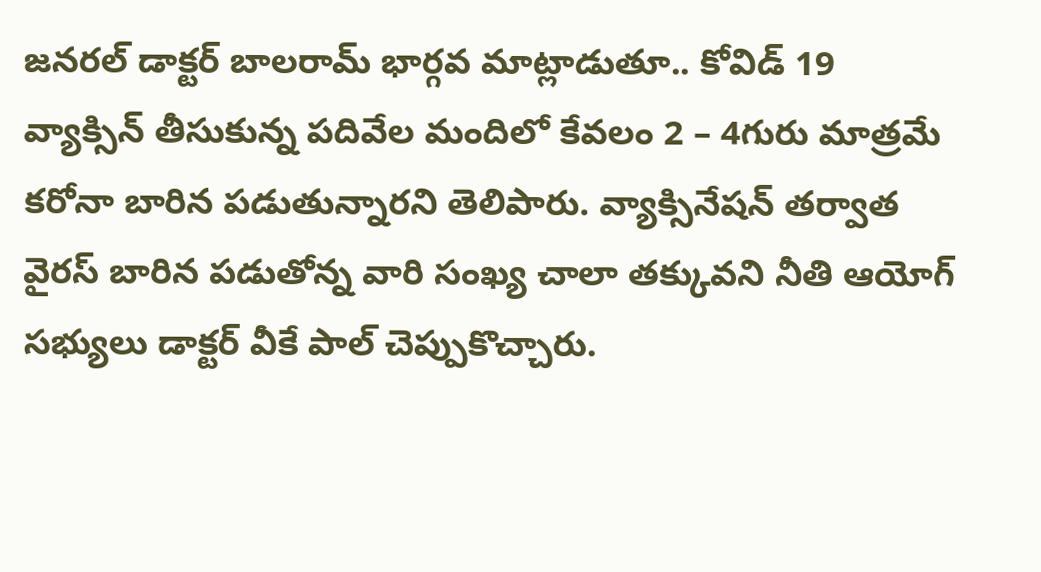జ‌న‌ర‌ల్ డాక్ట‌ర్ బాల‌రామ్ భార్గ‌వ మాట్లాడుతూ.. కోవిడ్ 19 వ్యాక్సిన్ తీసుకున్న ప‌దివేల మందిలో కేవ‌లం 2 – 4గురు మాత్ర‌మే క‌రోనా బారిన ప‌డుతున్నారని తెలిపారు. వ్యాక్సినేష‌న్ త‌ర్వాత వైర‌స్ బారిన ప‌డుతోన్న వారి సంఖ్య చాలా త‌క్కువని నీతి ఆయోగ్ స‌భ్యులు డాక్ట‌ర్ వీకే పాల్ చెప్పుకొచ్చారు.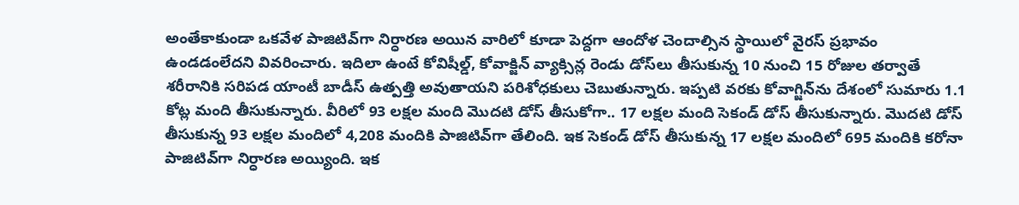అంతేకాకుండా ఒక‌వేళ పాజిటివ్‌గా నిర్ధార‌ణ అయిన వారిలో కూడా పెద్ద‌గా ఆందోళ చెందాల్సిన స్థాయిలో వైర‌స్ ప్ర‌భావం ఉండ‌డంలేద‌ని వివ‌రించారు. ఇదిలా ఉంటే కోవిషీల్డ్‌, కోవాక్జిన్ వ్యాక్సిన్ల రెండు డోస్‌లు తీసుకున్న 10 నుంచి 15 రోజుల త‌ర్వాతే శ‌రీరానికి స‌రిప‌డ యాంటీ బాడీస్ ఉత్ప‌త్తి అవుతాయ‌ని ప‌రిశోధ‌కులు చెబుతున్నారు. ఇప్ప‌టి వ‌ర‌కు కోవాగ్జిన్‌ను దేశంలో సుమారు 1.1 కోట్ల మంది తీసుకున్నారు. వీరిలో 93 ల‌క్ష‌ల మంది మొద‌టి డోస్ తీసుకోగా.. 17 ల‌క్ష‌ల మంది సెకండ్ డోస్ తీసుకున్నారు. మొద‌టి డోస్ తీసుకున్న 93 ల‌క్ష‌ల మందిలో 4,208 మందికి పాజిటివ్‌గా తేలింది. ఇక సెకండ్ డోస్ తీసుకున్న 17 ల‌క్ష‌ల మందిలో 695 మందికి క‌రోనా పాజిటివ్‌గా నిర్ధార‌ణ అయ్యింది. ఇక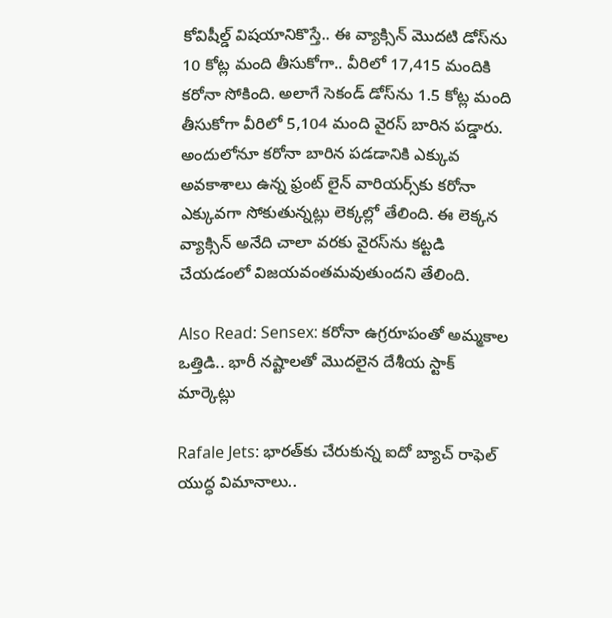కోవిషీల్డ్ విష‌యానికొస్తే.. ఈ వ్యాక్సిన్ మొద‌టి డోస్‌ను 10 కోట్ల మంది తీసుకోగా.. వీరిలో 17,415 మందికి క‌రోనా సోకింది. అలాగే సెకండ్ డోస్‌ను 1.5 కోట్ల మంది తీసుకోగా వీరిలో 5,104 మంది వైర‌స్ బారిన ప‌డ్డారు. అందులోనూ క‌రోనా బారిన ప‌డ‌డానికి ఎక్కువ అవ‌కాశాలు ఉన్న ఫ్రంట్ లైన్ వారియ‌ర్స్‌కు క‌రోనా ఎక్కువ‌గా సోకుతున్న‌ట్లు లెక్క‌ల్లో తేలింది. ఈ లెక్క‌న వ్యాక్సిన్ అనేది చాలా వ‌ర‌కు వైర‌స్‌ను క‌ట్ట‌డి చేయ‌డంలో విజ‌య‌వంత‌మ‌వుతుందని తేలింది.

Also Read: Sensex: కరోనా ఉగ్రరూపంతో అమ్మకాల ఒత్తిడి.. భారీ నష్టాలతో మొదలైన దేశీయ స్టాక్‌ మార్కెట్లు

Rafale Jets: భారత్‌కు చేరుకున్న ఐదో బ్యాచ్ రాఫెల్ యుద్ధ విమానాలు..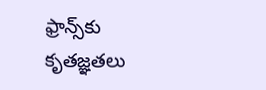ఫ్రాన్స్‌కు కృతజ్ఞతలు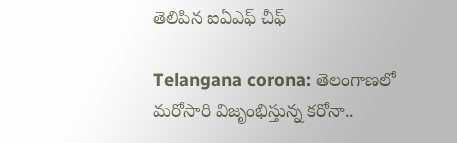తెలిపిన ఐఏఎఫ్ చీఫ్

Telangana corona: తెలంగాణలో మరోసారి విజృంభిస్తున్న కరోనా..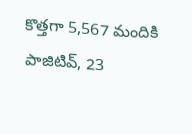కొత్తగా 5,567 మందికి పాజిటివ్, 23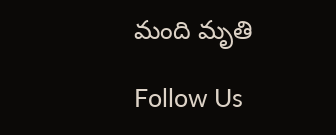మంది మృతి

Follow Us